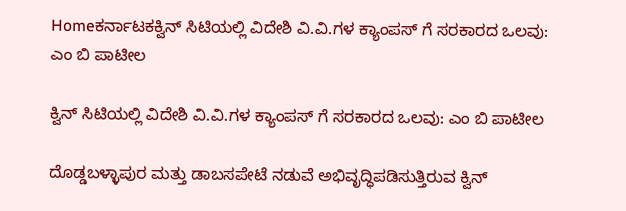Homeಕರ್ನಾಟಕಕ್ವಿನ್ ಸಿಟಿಯಲ್ಲಿ ವಿದೇಶಿ ವಿ.ವಿ.ಗಳ ಕ್ಯಾಂಪಸ್ ಗೆ ಸರಕಾರದ ಒಲವು: ಎಂ ಬಿ ಪಾಟೀಲ

ಕ್ವಿನ್ ಸಿಟಿಯಲ್ಲಿ ವಿದೇಶಿ ವಿ.ವಿ.ಗಳ ಕ್ಯಾಂಪಸ್ ಗೆ ಸರಕಾರದ ಒಲವು: ಎಂ ಬಿ ಪಾಟೀಲ

ದೊಡ್ಡಬಳ್ಳಾಪುರ ಮತ್ತು ಡಾಬಸಪೇಟೆ ನಡುವೆ ಅಭಿವೃದ್ಧಿಪಡಿಸುತ್ತಿರುವ ಕ್ವಿನ್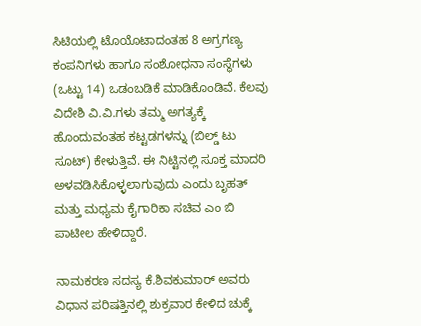ಸಿಟಿಯಲ್ಲಿ ಟೊಯೊಟಾದಂತಹ 8 ಅಗ್ರಗಣ್ಯ ಕಂಪನಿಗಳು ಹಾಗೂ ಸಂಶೋಧನಾ ಸಂಸ್ಥೆಗಳು (ಒಟ್ಟು 14) ಒಡಂಬಡಿಕೆ ಮಾಡಿಕೊಂಡಿವೆ. ಕೆಲವು ವಿದೇಶಿ ವಿ.ವಿ.ಗಳು ತಮ್ಮ ಅಗತ್ಯಕ್ಕೆ ಹೊಂದುವಂತಹ ಕಟ್ಟಡಗಳನ್ನು (ಬಿಲ್ಡ್ ಟು ಸೂಟ್) ಕೇಳುತ್ತಿವೆ. ಈ ನಿಟ್ಟಿನಲ್ಲಿ ಸೂಕ್ತ ಮಾದರಿ ಅಳವಡಿಸಿಕೊಳ್ಳಲಾಗುವುದು ಎಂದು ಬೃಹತ್ ಮತ್ತು ಮಧ್ಯಮ ಕೈಗಾರಿಕಾ ಸಚಿವ ಎಂ ಬಿ ಪಾಟೀಲ ಹೇಳಿದ್ದಾರೆ.

ನಾಮಕರಣ ಸದಸ್ಯ ಕೆ.ಶಿವಕುಮಾರ್ ಅವರು ವಿಧಾನ ಪರಿಷತ್ತಿನಲ್ಲಿ ಶುಕ್ರವಾರ ಕೇಳಿದ ಚುಕ್ಕೆ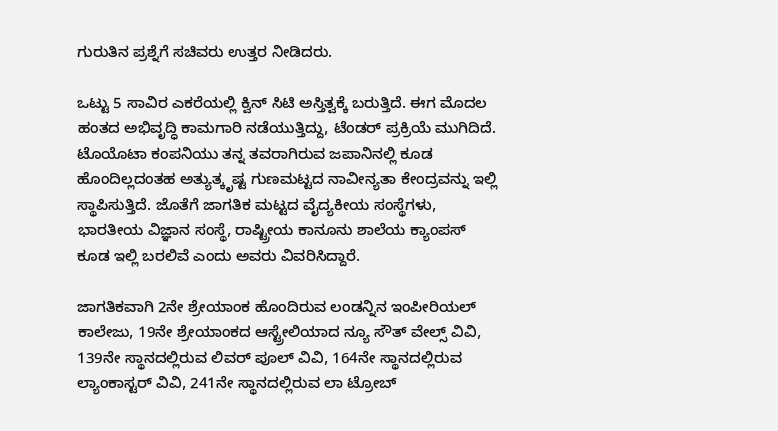ಗುರುತಿನ ಪ್ರಶ್ನೆಗೆ ಸಚಿವರು ಉತ್ತರ ನೀಡಿದರು.

ಒಟ್ಟು 5 ಸಾವಿರ ಎಕರೆಯಲ್ಲಿ ಕ್ವಿನ್ ಸಿಟಿ ಅಸ್ತಿತ್ವಕ್ಕೆ ಬರುತ್ತಿದೆ. ಈಗ ಮೊದಲ ಹಂತದ ಅಭಿವೃದ್ಧಿ ಕಾಮಗಾರಿ ನಡೆಯುತ್ತಿದ್ದು, ಟೆಂಡರ್ ಪ್ರಕ್ರಿಯೆ ಮುಗಿದಿದೆ. ಟೊಯೊಟಾ ಕಂಪನಿಯು ತನ್ನ ತವರಾಗಿರುವ ಜಪಾನಿನಲ್ಲಿ ಕೂಡ ಹೊಂದಿಲ್ಲದಂತಹ ಅತ್ಯುತ್ಕೃಷ್ಟ ಗುಣಮಟ್ಟದ ನಾವೀನ್ಯತಾ ಕೇಂದ್ರವನ್ನು ಇಲ್ಲಿ ಸ್ಥಾಪಿಸುತ್ತಿದೆ. ಜೊತೆಗೆ ಜಾಗತಿಕ ಮಟ್ಟದ ವೈದ್ಯಕೀಯ ಸಂಸ್ಥೆಗಳು, ಭಾರತೀಯ ವಿಜ್ಞಾನ ಸಂಸ್ಥೆ, ರಾಷ್ಟ್ರೀಯ ಕಾನೂನು ಶಾಲೆಯ ಕ್ಯಾಂಪಸ್ ಕೂಡ ಇಲ್ಲಿ ಬರಲಿವೆ ಎಂದು ಅವರು ವಿವರಿಸಿದ್ದಾರೆ.

ಜಾಗತಿಕವಾಗಿ 2ನೇ ಶ್ರೇಯಾಂಕ ಹೊಂದಿರುವ ಲಂಡನ್ನಿನ ಇಂಪೀರಿಯಲ್ ಕಾಲೇಜು, 19ನೇ ಶ್ರೇಯಾಂಕದ ಆಸ್ಟ್ರೇಲಿಯಾದ ನ್ಯೂ ಸೌತ್ ವೇಲ್ಸ್ ವಿವಿ, 139ನೇ ಸ್ಥಾನದಲ್ಲಿರುವ ಲಿವರ್ ಪೂಲ್ ವಿವಿ, 164ನೇ ಸ್ಥಾನದಲ್ಲಿರುವ ಲ್ಯಾಂಕಾಸ್ಟರ್ ವಿವಿ, 241ನೇ ಸ್ಥಾನದಲ್ಲಿರುವ ಲಾ ಟ್ರೋಬ್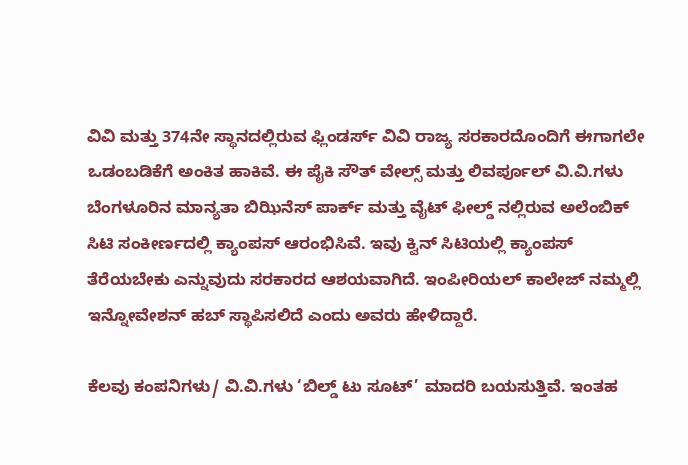ವಿವಿ ಮತ್ತು 374ನೇ ಸ್ಥಾನದಲ್ಲಿರುವ ಫ್ಲಿಂಡರ್ಸ್ ವಿವಿ ರಾಜ್ಯ ಸರಕಾರದೊಂದಿಗೆ ಈಗಾಗಲೇ ಒಡಂಬಡಿಕೆಗೆ ಅಂಕಿತ ಹಾಕಿವೆ. ಈ ಪೈಕಿ ಸೌತ್ ವೇಲ್ಸ್ ಮತ್ತು ಲಿವರ್ಪೂಲ್ ವಿ.ವಿ.ಗಳು ಬೆಂಗಳೂರಿನ ಮಾನ್ಯತಾ ಬಿಝಿನೆಸ್ ಪಾರ್ಕ್ ಮತ್ತು ವೈಟ್ ಫೀಲ್ಡ್ ನಲ್ಲಿರುವ ಅಲೆಂಬಿಕ್ ಸಿಟಿ ಸಂಕೀರ್ಣದಲ್ಲಿ ಕ್ಯಾಂಪಸ್ ಆರಂಭಿಸಿವೆ. ಇವು ಕ್ವಿನ್ ಸಿಟಿಯಲ್ಲಿ ಕ್ಯಾಂಪಸ್ ತೆರೆಯಬೇಕು ಎನ್ನುವುದು ಸರಕಾರದ ಆಶಯವಾಗಿದೆ. ಇಂಪೀರಿಯಲ್ ಕಾಲೇಜ್ ನಮ್ಮಲ್ಲಿ ಇನ್ನೋವೇಶನ್ ಹಬ್ ಸ್ಥಾಪಿಸಲಿದೆ ಎಂದು ಅವರು ಹೇಳಿದ್ದಾರೆ.

ಕೆಲವು ಕಂಪನಿಗಳು/ ವಿ.ವಿ.ಗಳು ‘ಬಿಲ್ಡ್ ಟು ಸೂಟ್’ ಮಾದರಿ ಬಯಸುತ್ತಿವೆ. ಇಂತಹ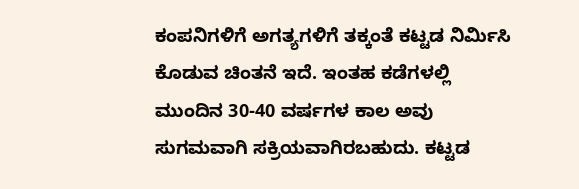ಕಂಪನಿಗಳಿಗೆ ಅಗತ್ಯಗಳಿಗೆ ತಕ್ಕಂತೆ ಕಟ್ಟಡ ನಿರ್ಮಿಸಿ ಕೊಡುವ ಚಿಂತನೆ ಇದೆ. ಇಂತಹ ಕಡೆಗಳಲ್ಲಿ ಮುಂದಿನ 30-40 ವರ್ಷಗಳ ಕಾಲ ಅವು ಸುಗಮವಾಗಿ ಸಕ್ರಿಯವಾಗಿರಬಹುದು. ಕಟ್ಟಡ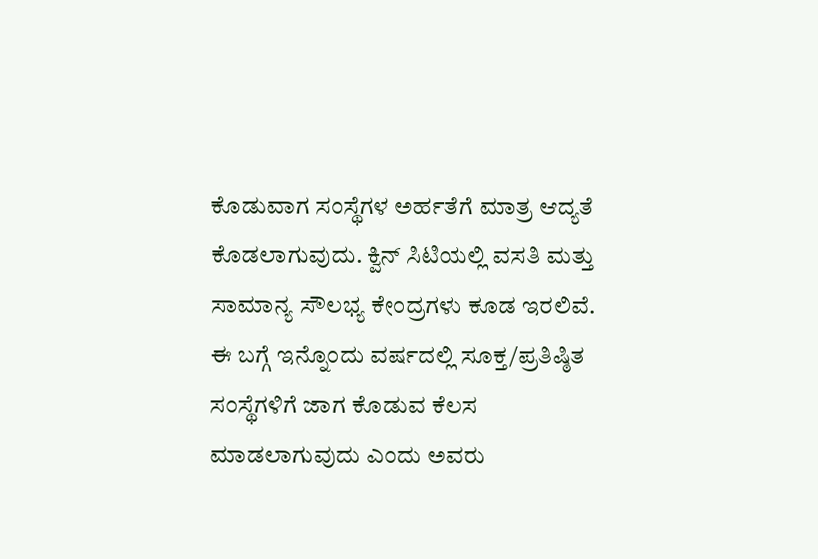ಕೊಡುವಾಗ ಸಂಸ್ಥೆಗಳ ಅರ್ಹತೆಗೆ ಮಾತ್ರ ಆದ್ಯತೆ ಕೊಡಲಾಗುವುದು. ಕ್ವಿನ್ ಸಿಟಿಯಲ್ಲಿ ವಸತಿ ಮತ್ತು ಸಾಮಾನ್ಯ ಸೌಲಭ್ಯ ಕೇಂದ್ರಗಳು ಕೂಡ ಇರಲಿವೆ. ಈ ಬಗ್ಗೆ ಇನ್ನೊಂದು ವರ್ಷದಲ್ಲಿ ಸೂಕ್ತ/ಪ್ರತಿಷ್ಠಿತ ಸಂಸ್ಥೆಗಳಿಗೆ ಜಾಗ‌ ಕೊಡುವ ಕೆಲಸ ಮಾಡಲಾಗುವುದು ಎಂದು ಅವರು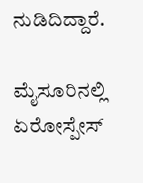ನುಡಿದಿದ್ದಾರೆ.

ಮೈಸೂರಿನಲ್ಲಿ ಏರೋಸ್ಪೇಸ್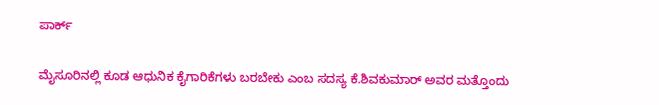ಪಾರ್ಕ್

ಮೈಸೂರಿನಲ್ಲಿ ಕೂಡ ಆಧುನಿಕ ಕೈಗಾರಿಕೆಗಳು ಬರಬೇಕು ಎಂಬ ಸದಸ್ಯ ಕೆ.ಶಿವಕುಮಾರ್ ಅವರ ಮತ್ತೊಂದು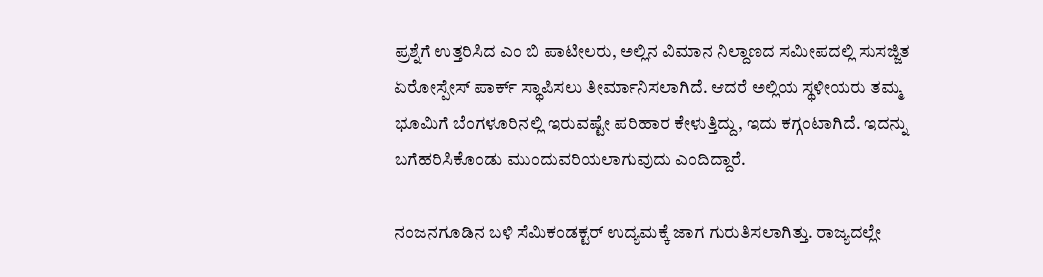ಪ್ರಶ್ನೆಗೆ ಉತ್ತರಿಸಿದ ಎಂ ಬಿ ಪಾಟೀಲರು, ಅಲ್ಲಿನ ವಿಮಾನ ನಿಲ್ದಾಣದ ಸಮೀಪದಲ್ಲಿ ಸುಸಜ್ಜಿತ ಏರೋಸ್ಪೇಸ್ ಪಾರ್ಕ್ ಸ್ಥಾಪಿಸಲು ತೀರ್ಮಾನಿಸಲಾಗಿದೆ. ಆದರೆ ಅಲ್ಲಿಯ ಸ್ಥಳೀಯರು ತಮ್ಮ ಭೂಮಿಗೆ ಬೆಂಗಳೂರಿನಲ್ಲಿ ಇರುವಷ್ಟೇ ಪರಿಹಾರ ಕೇಳುತ್ತಿದ್ದು, ಇದು ಕಗ್ಗಂಟಾಗಿದೆ. ಇದನ್ನು ಬಗೆಹರಿಸಿಕೊಂಡು ಮುಂದುವರಿಯಲಾಗುವುದು ಎಂದಿದ್ದಾರೆ.

ನಂಜನಗೂಡಿನ ಬಳಿ ಸೆಮಿಕಂಡಕ್ಟರ್ ಉದ್ಯಮಕ್ಕೆ ಜಾಗ ಗುರುತಿಸಲಾಗಿತ್ತು. ರಾಜ್ಯದಲ್ಲೇ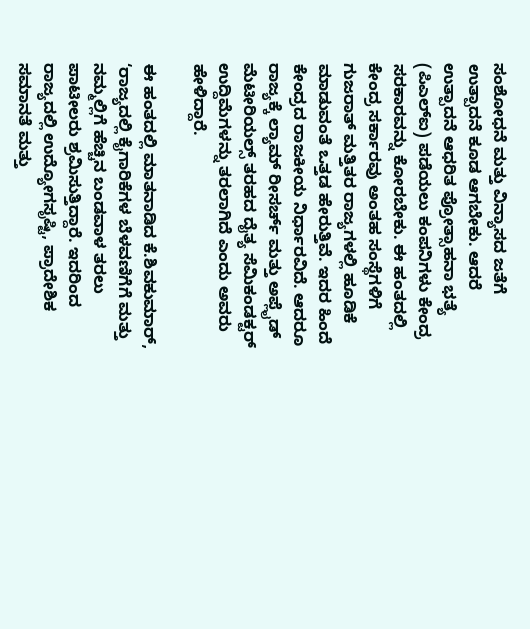ಸಂಶೋಧನೆ ಮತ್ತು ವಿನ್ಯಾಸದ ಜತೆಗೆ ಉತ್ಪಾದನೆ ಕೂಡ ಆಗಬೇಕು. ಆದರೆ ಉತ್ಪಾದನೆ ಆಧರಿತ ಪ್ರೋತ್ಸಾಹನಾ ಭತ್ಯೆ (ಪಿಎಲ್ಐ) ಪಡೆಯಲು ಕಂಪನಿಗಳು ಕೇಂದ್ರ ಸರಕಾರವನ್ನು ಕೋರಬೇಕು. ಈ ಹಂತದಲ್ಲಿ ಕೇಂದ್ರ ಸರ್ಕಾರವು ಅಂತಹ ಸಂಸ್ಥೆಗಳಿಗೆ ಗುಜರಾತ್ ಮತ್ತಿತರ ರಾಜ್ಯಗಳಲ್ಲಿ ಹೂಡಿಕೆ ಮಾಡುವಂತೆ ಒತ್ತಡ ಹೇರುತ್ತಿವೆ. ಇದರ ಹಿಂದೆ ಕೇಂದ್ರದ ರಾಜಕೀಯ ನಿರ್ಧಾರವಿದೆ. ಆದರೂ ರಾಜ್ಯಕ್ಕೆ ಲ್ಯಾಮ್ ರೀಸರ್ಚ್ ಮತ್ತು ಅಪ್ಲೈಡ್ ಮೆಟೀರಿಯಲ್ಸ್ ತರಹದ ದೈತ್ಯ ಸೆಮಿಕಂಡಕ್ಟರ್ ಉದ್ದಿಮೆಗಳನ್ನು ತರಲಾಗಿದೆ ಎಂದು ಅವರು ಹೇಳಿದ್ದಾರೆ.

ಈ ಹಂತದಲ್ಲಿ ಮಾತನಾಡಿದ ಕೆ.ಶಿವಕುಮಾರ್, ‘ರಾಜ್ಯದಲ್ಲಿ ಕೈಗಾರಿಕೆಗಳ ಬೆಳವಣಿಗೆಗೆ ಮತ್ತು ನಮ್ಮಲ್ಲಿಗೆ ಹೆಚ್ಚಿನ ಬಂಡವಾಳ ತರಲು ಪಾಟೀಲರು ಶ್ರಮಿಸುತ್ತಿದ್ದಾರೆ. ಇದರಿಂದ ರಾಜ್ಯದಲ್ಲಿ ಉದ್ಯೋಗಸೃಷ್ಟಿ, ಪ್ರಾದೇಶಿಕ ಸಮಾನತೆ ಮತ್ತು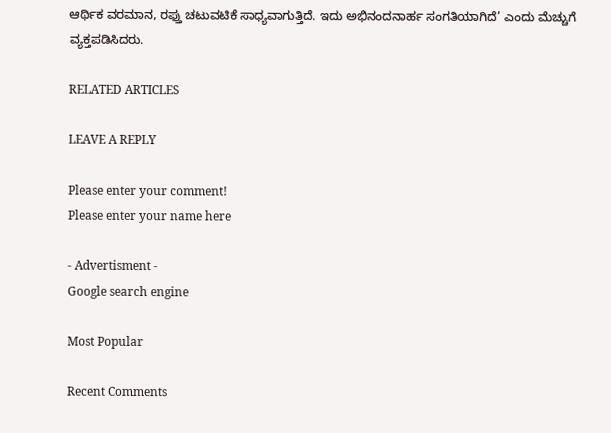ಆರ್ಥಿಕ ವರಮಾನ, ರಫ್ತು ಚಟುವಟಿಕೆ ಸಾಧ್ಯವಾಗುತ್ತಿದೆ. ಇದು ಅಭಿನಂದನಾರ್ಹ ಸಂಗತಿಯಾಗಿದೆ’ ಎಂದು ಮೆಚ್ಚುಗೆ ವ್ಯಕ್ತಪಡಿಸಿದರು.

RELATED ARTICLES

LEAVE A REPLY

Please enter your comment!
Please enter your name here

- Advertisment -
Google search engine

Most Popular

Recent Comments